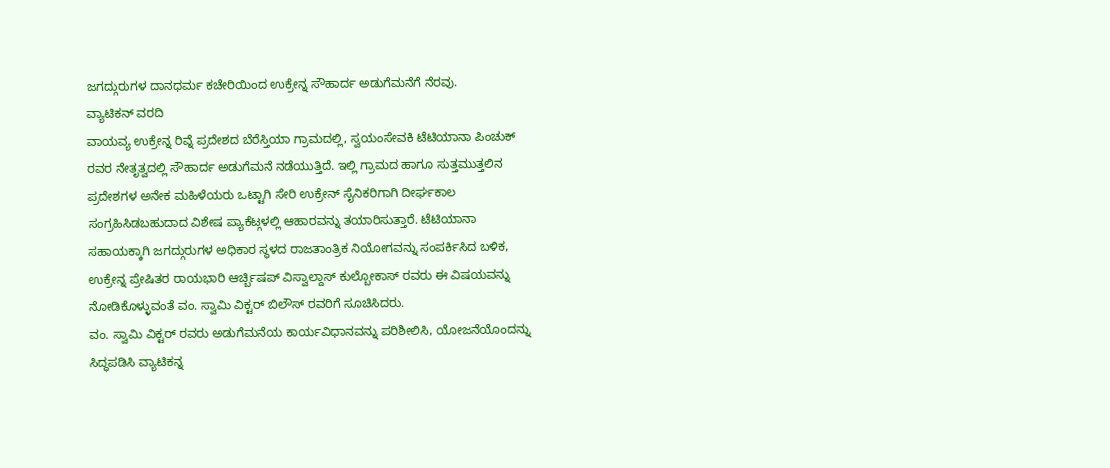ಜಗದ್ಗುರುಗಳ ದಾನಧರ್ಮ ಕಚೇರಿಯಿಂದ ಉಕ್ರೇನ್ನ ಸೌಹಾರ್ದ ಅಡುಗೆಮನೆಗೆ ನೆರವು.
ವ್ಯಾಟಿಕನ್ ವರದಿ
ವಾಯವ್ಯ ಉಕ್ರೇನ್ನ ರಿವ್ನೆ ಪ್ರದೇಶದ ಬೆರೆಸ್ತಿಯಾ ಗ್ರಾಮದಲ್ಲಿ, ಸ್ವಯಂಸೇವಕಿ ಟೆಟಿಯಾನಾ ಪಿಂಚುಕ್ ರವರ ನೇತೃತ್ವದಲ್ಲಿ ಸೌಹಾರ್ದ ಅಡುಗೆಮನೆ ನಡೆಯುತ್ತಿದೆ. ಇಲ್ಲಿ ಗ್ರಾಮದ ಹಾಗೂ ಸುತ್ತಮುತ್ತಲಿನ ಪ್ರದೇಶಗಳ ಅನೇಕ ಮಹಿಳೆಯರು ಒಟ್ಟಾಗಿ ಸೇರಿ ಉಕ್ರೇನ್ ಸೈನಿಕರಿಗಾಗಿ ದೀರ್ಘಕಾಲ ಸಂಗ್ರಹಿಸಿಡಬಹುದಾದ ವಿಶೇಷ ಪ್ಯಾಕೆಟ್ಗಳಲ್ಲಿ ಆಹಾರವನ್ನು ತಯಾರಿಸುತ್ತಾರೆ. ಟೆಟಿಯಾನಾ ಸಹಾಯಕ್ಕಾಗಿ ಜಗದ್ಗುರುಗಳ ಅಧಿಕಾರ ಸ್ಥಳದ ರಾಜತಾಂತ್ರಿಕ ನಿಯೋಗವನ್ನು ಸಂಪರ್ಕಿಸಿದ ಬಳಿಕ, ಉಕ್ರೇನ್ನ ಪ್ರೇಷಿತರ ರಾಯಭಾರಿ ಆರ್ಚ್ಬಿಷಪ್ ವಿಸ್ವಾಲ್ದಾಸ್ ಕುಲ್ಬೋಕಾಸ್ ರವರು ಈ ವಿಷಯವನ್ನು ನೋಡಿಕೊಳ್ಳುವಂತೆ ವಂ. ಸ್ವಾಮಿ ವಿಕ್ಟರ್ ಬಿಲೌಸ್ ರವರಿಗೆ ಸೂಚಿಸಿದರು.
ವಂ. ಸ್ವಾಮಿ ವಿಕ್ಟರ್ ರವರು ಅಡುಗೆಮನೆಯ ಕಾರ್ಯವಿಧಾನವನ್ನು ಪರಿಶೀಲಿಸಿ, ಯೋಜನೆಯೊಂದನ್ನು ಸಿದ್ಧಪಡಿಸಿ ವ್ಯಾಟಿಕನ್ನ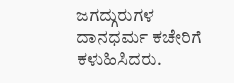ಜಗದ್ಗುರುಗಳ ದಾನಧರ್ಮ ಕಚೇರಿಗೆ ಕಳುಹಿಸಿದರು.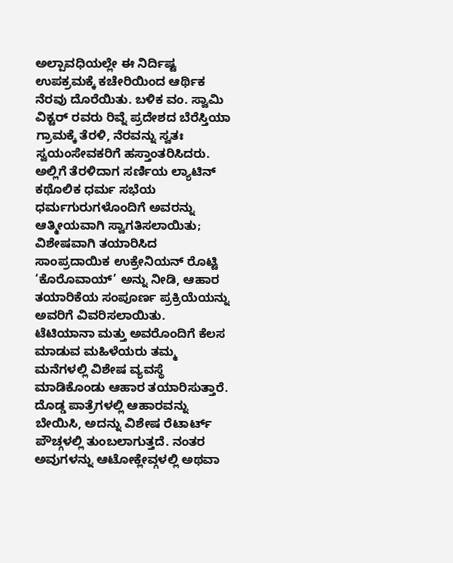ಅಲ್ಪಾವಧಿಯಲ್ಲೇ ಈ ನಿರ್ದಿಷ್ಟ ಉಪಕ್ರಮಕ್ಕೆ ಕಚೇರಿಯಿಂದ ಆರ್ಥಿಕ ನೆರವು ದೊರೆಯಿತು. ಬಳಿಕ ವಂ. ಸ್ವಾಮಿ ವಿಕ್ಟರ್ ರವರು ರಿವ್ನೆ ಪ್ರದೇಶದ ಬೆರೆಸ್ತಿಯಾ ಗ್ರಾಮಕ್ಕೆ ತೆರಳಿ, ನೆರವನ್ನು ಸ್ವತಃ ಸ್ವಯಂಸೇವಕರಿಗೆ ಹಸ್ತಾಂತರಿಸಿದರು. ಅಲ್ಲಿಗೆ ತೆರಳಿದಾಗ ಸರ್ಣಿಯ ಲ್ಯಾಟಿನ್ ಕಥೊಲಿಕ ಧರ್ಮ ಸಭೆಯ ಧರ್ಮಗುರುಗಳೊಂದಿಗೆ ಅವರನ್ನು ಆತ್ಮೀಯವಾಗಿ ಸ್ವಾಗತಿಸಲಾಯಿತು; ವಿಶೇಷವಾಗಿ ತಯಾರಿಸಿದ ಸಾಂಪ್ರದಾಯಿಕ ಉಕ್ರೇನಿಯನ್ ರೊಟ್ಟಿ ‘ಕೊರೊವಾಯ್’ ಅನ್ನು ನೀಡಿ, ಆಹಾರ ತಯಾರಿಕೆಯ ಸಂಪೂರ್ಣ ಪ್ರಕ್ರಿಯೆಯನ್ನು ಅವರಿಗೆ ವಿವರಿಸಲಾಯಿತು.
ಟೆಟಿಯಾನಾ ಮತ್ತು ಅವರೊಂದಿಗೆ ಕೆಲಸ ಮಾಡುವ ಮಹಿಳೆಯರು ತಮ್ಮ ಮನೆಗಳಲ್ಲಿ ವಿಶೇಷ ವ್ಯವಸ್ಥೆ ಮಾಡಿಕೊಂಡು ಆಹಾರ ತಯಾರಿಸುತ್ತಾರೆ. ದೊಡ್ಡ ಪಾತ್ರೆಗಳಲ್ಲಿ ಆಹಾರವನ್ನು ಬೇಯಿಸಿ, ಅದನ್ನು ವಿಶೇಷ ರೆಟಾರ್ಟ್ ಪೌಚ್ಗಳಲ್ಲಿ ತುಂಬಲಾಗುತ್ತದೆ. ನಂತರ ಅವುಗಳನ್ನು ಆಟೋಕ್ಲೇವ್ಗಳಲ್ಲಿ ಅಥವಾ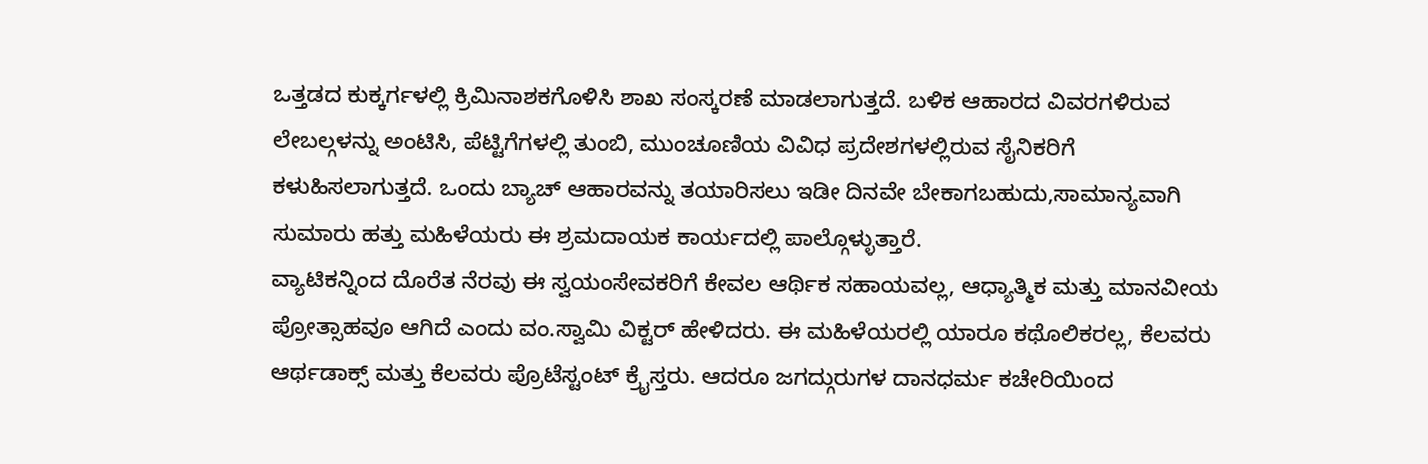ಒತ್ತಡದ ಕುಕ್ಕರ್ಗಳಲ್ಲಿ ಕ್ರಿಮಿನಾಶಕಗೊಳಿಸಿ ಶಾಖ ಸಂಸ್ಕರಣೆ ಮಾಡಲಾಗುತ್ತದೆ. ಬಳಿಕ ಆಹಾರದ ವಿವರಗಳಿರುವ ಲೇಬಲ್ಗಳನ್ನು ಅಂಟಿಸಿ, ಪೆಟ್ಟಿಗೆಗಳಲ್ಲಿ ತುಂಬಿ, ಮುಂಚೂಣಿಯ ವಿವಿಧ ಪ್ರದೇಶಗಳಲ್ಲಿರುವ ಸೈನಿಕರಿಗೆ ಕಳುಹಿಸಲಾಗುತ್ತದೆ. ಒಂದು ಬ್ಯಾಚ್ ಆಹಾರವನ್ನು ತಯಾರಿಸಲು ಇಡೀ ದಿನವೇ ಬೇಕಾಗಬಹುದು,ಸಾಮಾನ್ಯವಾಗಿ ಸುಮಾರು ಹತ್ತು ಮಹಿಳೆಯರು ಈ ಶ್ರಮದಾಯಕ ಕಾರ್ಯದಲ್ಲಿ ಪಾಲ್ಗೊಳ್ಳುತ್ತಾರೆ.
ವ್ಯಾಟಿಕನ್ನಿಂದ ದೊರೆತ ನೆರವು ಈ ಸ್ವಯಂಸೇವಕರಿಗೆ ಕೇವಲ ಆರ್ಥಿಕ ಸಹಾಯವಲ್ಲ, ಆಧ್ಯಾತ್ಮಿಕ ಮತ್ತು ಮಾನವೀಯ ಪ್ರೋತ್ಸಾಹವೂ ಆಗಿದೆ ಎಂದು ವಂ.ಸ್ವಾಮಿ ವಿಕ್ಟರ್ ಹೇಳಿದರು. ಈ ಮಹಿಳೆಯರಲ್ಲಿ ಯಾರೂ ಕಥೊಲಿಕರಲ್ಲ, ಕೆಲವರು ಆರ್ಥಡಾಕ್ಸ್ ಮತ್ತು ಕೆಲವರು ಪ್ರೊಟೆಸ್ಟಂಟ್ ಕ್ರೈಸ್ತರು. ಆದರೂ ಜಗದ್ಗುರುಗಳ ದಾನಧರ್ಮ ಕಚೇರಿಯಿಂದ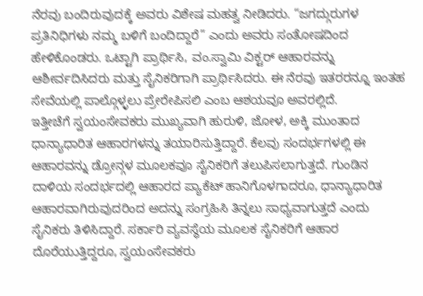ನೆರವು ಬಂದಿರುವುದಕ್ಕೆ ಅವರು ವಿಶೇಷ ಮಹತ್ವ ನೀಡಿದರು. “ಜಗದ್ಗುರುಗಳ ಪ್ರತಿನಿಧಿಗಳು ನಮ್ಮ ಬಳಿಗೆ ಬಂದಿದ್ದಾರೆ” ಎಂದು ಅವರು ಸಂತೋಷದಿಂದ ಹೇಳಿಕೊಂಡರು. ಒಟ್ಟಾಗಿ ಪ್ರಾರ್ಥಿಸಿ, ವಂ.ಸ್ವಾಮಿ ವಿಕ್ಟರ್ ಆಹಾರವನ್ನು ಆಶೀರ್ವದಿಸಿದರು ಮತ್ತು ಸೈನಿಕರಿಗಾಗಿ ಪ್ರಾರ್ಥಿಸಿದರು. ಈ ನೆರವು ಇತರರನ್ನೂ ಇಂತಹ ಸೇವೆಯಲ್ಲಿ ಪಾಲ್ಗೊಳ್ಳಲು ಪ್ರೇರೇಪಿಸಲಿ ಎಂಬ ಆಶಯವೂ ಅವರಲ್ಲಿದೆ.
ಇತ್ತೀಚೆಗೆ ಸ್ವಯಂಸೇವಕರು ಮುಖ್ಯವಾಗಿ ಹುರುಳಿ, ಜೋಳ, ಅಕ್ಕಿ ಮುಂತಾದ ಧಾನ್ಯಾಧಾರಿತ ಆಹಾರಗಳನ್ನು ತಯಾರಿಸುತ್ತಿದ್ದಾರೆ. ಕೆಲವು ಸಂದರ್ಭಗಳಲ್ಲಿ ಈ ಆಹಾರವನ್ನು ಡ್ರೋನ್ಗಳ ಮೂಲಕವೂ ಸೈನಿಕರಿಗೆ ತಲುಪಿಸಲಾಗುತ್ತದೆ. ಗುಂಡಿನ ದಾಳಿಯ ಸಂದರ್ಭದಲ್ಲಿ ಆಹಾರದ ಪ್ಯಾಕೆಟ್ ಹಾನಿಗೊಳಗಾದರೂ, ಧಾನ್ಯಾಧಾರಿತ ಆಹಾರವಾಗಿರುವುದರಿಂದ ಅದನ್ನು ಸಂಗ್ರಹಿಸಿ ತಿನ್ನಲು ಸಾಧ್ಯವಾಗುತ್ತದೆ ಎಂದು ಸೈನಿಕರು ತಿಳಿಸಿದ್ದಾರೆ. ಸರ್ಕಾರಿ ವ್ಯವಸ್ಥೆಯ ಮೂಲಕ ಸೈನಿಕರಿಗೆ ಆಹಾರ ದೊರೆಯುತ್ತಿದ್ದರೂ, ಸ್ವಯಂಸೇವಕರು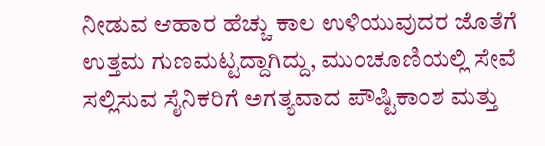ನೀಡುವ ಆಹಾರ ಹೆಚ್ಚು ಕಾಲ ಉಳಿಯುವುದರ ಜೊತೆಗೆ ಉತ್ತಮ ಗುಣಮಟ್ಟದ್ದಾಗಿದ್ದು, ಮುಂಚೂಣಿಯಲ್ಲಿ ಸೇವೆ ಸಲ್ಲಿಸುವ ಸೈನಿಕರಿಗೆ ಅಗತ್ಯವಾದ ಪೌಷ್ಟಿಕಾಂಶ ಮತ್ತು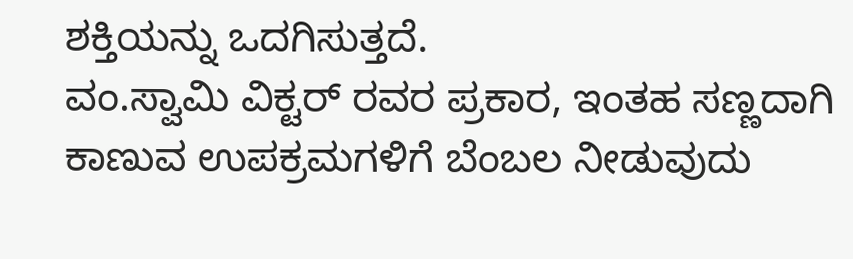ಶಕ್ತಿಯನ್ನು ಒದಗಿಸುತ್ತದೆ.
ವಂ.ಸ್ವಾಮಿ ವಿಕ್ಟರ್ ರವರ ಪ್ರಕಾರ, ಇಂತಹ ಸಣ್ಣದಾಗಿ ಕಾಣುವ ಉಪಕ್ರಮಗಳಿಗೆ ಬೆಂಬಲ ನೀಡುವುದು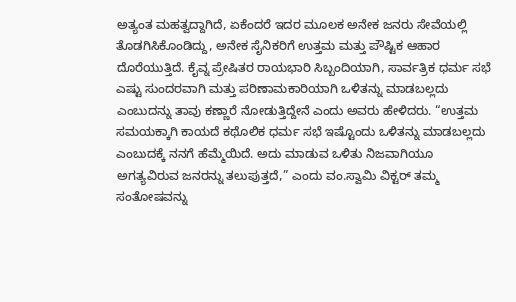ಅತ್ಯಂತ ಮಹತ್ವದ್ದಾಗಿದೆ, ಏಕೆಂದರೆ ಇದರ ಮೂಲಕ ಅನೇಕ ಜನರು ಸೇವೆಯಲ್ಲಿ ತೊಡಗಿಸಿಕೊಂಡಿದ್ದು, ಅನೇಕ ಸೈನಿಕರಿಗೆ ಉತ್ತಮ ಮತ್ತು ಪೌಷ್ಟಿಕ ಆಹಾರ ದೊರೆಯುತ್ತಿದೆ. ಕೈವ್ನ ಪ್ರೇಷಿತರ ರಾಯಭಾರಿ ಸಿಬ್ಬಂದಿಯಾಗಿ, ಸಾರ್ವತ್ರಿಕ ಧರ್ಮ ಸಭೆ ಎಷ್ಟು ಸುಂದರವಾಗಿ ಮತ್ತು ಪರಿಣಾಮಕಾರಿಯಾಗಿ ಒಳಿತನ್ನು ಮಾಡಬಲ್ಲದು ಎಂಬುದನ್ನು ತಾವು ಕಣ್ಣಾರೆ ನೋಡುತ್ತಿದ್ದೇನೆ ಎಂದು ಅವರು ಹೇಳಿದರು. “ಉತ್ತಮ ಸಮಯಕ್ಕಾಗಿ ಕಾಯದೆ ಕಥೊಲಿಕ ಧರ್ಮ ಸಭೆ ಇಷ್ಟೊಂದು ಒಳಿತನ್ನು ಮಾಡಬಲ್ಲದು ಎಂಬುದಕ್ಕೆ ನನಗೆ ಹೆಮ್ಮೆಯಿದೆ. ಅದು ಮಾಡುವ ಒಳಿತು ನಿಜವಾಗಿಯೂ ಅಗತ್ಯವಿರುವ ಜನರನ್ನು ತಲುಪುತ್ತದೆ,” ಎಂದು ವಂ.ಸ್ವಾಮಿ ವಿಕ್ಟರ್ ತಮ್ಮ ಸಂತೋಷವನ್ನು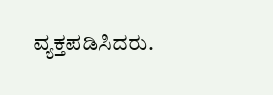ವ್ಯಕ್ತಪಡಿಸಿದರು.